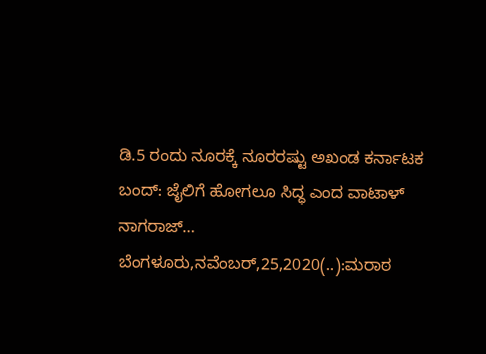ಡಿ.5 ರಂದು ನೂರಕ್ಕೆ ನೂರರಷ್ಟು ಅಖಂಡ ಕರ್ನಾಟಕ ಬಂದ್: ಜೈಲಿಗೆ ಹೋಗಲೂ ಸಿದ್ಧ ಎಂದ ವಾಟಾಳ್ ನಾಗರಾಜ್… ಬೆಂಗಳೂರು,ನವೆಂಬರ್,25,2020(..):ಮರಾಠ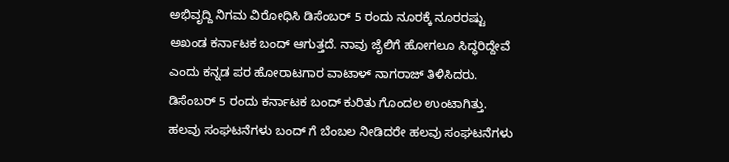ಅಭಿವೃದ್ದಿ ನಿಗಮ ವಿರೋಧಿಸಿ ಡಿಸೆಂಬರ್ 5 ರಂದು ನೂರಕ್ಕೆ ನೂರರಷ್ಟು ಅಖಂಡ ಕರ್ನಾಟಕ ಬಂದ್ ಆಗುತ್ತದೆ. ನಾವು ಜೈಲಿಗೆ ಹೋಗಲೂ ಸಿದ್ಧರಿದ್ದೇವೆ ಎಂದು ಕನ್ನಡ ಪರ ಹೋರಾಟಗಾರ ವಾಟಾಳ್ ನಾಗರಾಜ್ ತಿಳಿಸಿದರು. ಡಿಸೆಂಬರ್ 5 ರಂದು ಕರ್ನಾಟಕ ಬಂದ್ ಕುರಿತು ಗೊಂದಲ ಉಂಟಾಗಿತ್ತು. ಹಲವು ಸಂಘಟನೆಗಳು ಬಂದ್ ಗೆ ಬೆಂಬಲ ನೀಡಿದರೇ ಹಲವು ಸಂಘಟನೆಗಳು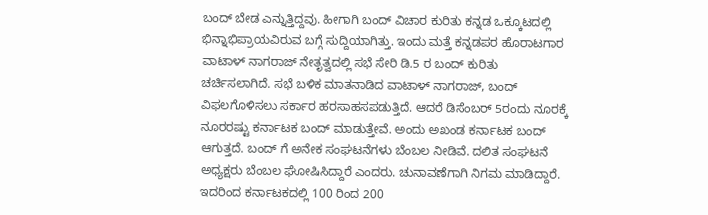ಬಂದ್ ಬೇಡ ಎನ್ನುತ್ತಿದ್ದವು. ಹೀಗಾಗಿ ಬಂದ್ ವಿಚಾರ ಕುರಿತು ಕನ್ನಡ ಒಕ್ಕೂಟದಲ್ಲಿ ಭಿನ್ನಾಭಿಪ್ರಾಯವಿರುವ ಬಗ್ಗೆ ಸುದ್ದಿಯಾಗಿತ್ತು. ಇಂದು ಮತ್ತೆ ಕನ್ನಡಪರ ಹೊರಾಟಗಾರ ವಾಟಾಳ್ ನಾಗರಾಜ್ ನೇತೃತ್ವದಲ್ಲಿ ಸಭೆ ಸೇರಿ ಡಿ.5 ರ ಬಂದ್ ಕುರಿತು ಚರ್ಚಿಸಲಾಗಿದೆ. ಸಭೆ ಬಳಿಕ ಮಾತನಾಡಿದ ವಾಟಾಳ್ ನಾಗರಾಜ್, ಬಂದ್ ವಿಫಲಗೊಳಿಸಲು ಸರ್ಕಾರ ಹರಸಾಹಸಪಡುತ್ತಿದೆ. ಆದರೆ ಡಿಸೆಂಬರ್ 5ರಂದು ನೂರಕ್ಕೆ ನೂರರಷ್ಟು ಕರ್ನಾಟಕ ಬಂದ್ ಮಾಡುತ್ತೇವೆ. ಅಂದು ಅಖಂಡ ಕರ್ನಾಟಕ ಬಂದ್ ಆಗುತ್ತದೆ. ಬಂದ್ ಗೆ ಅನೇಕ ಸಂಘಟನೆಗಳು ಬೆಂಬಲ ನೀಡಿವೆ. ದಲಿತ ಸಂಘಟನೆ ಅಧ್ಯಕ್ಷರು ಬೆಂಬಲ ಘೋಷಿಸಿದ್ದಾರೆ ಎಂದರು. ಚುನಾವಣೆಗಾಗಿ ನಿಗಮ ಮಾಡಿದ್ದಾರೆ. ಇದರಿಂದ ಕರ್ನಾಟಕದಲ್ಲಿ 100 ರಿಂದ 200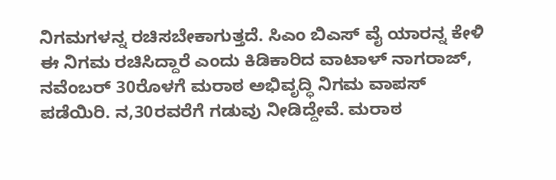ನಿಗಮಗಳನ್ನ ರಚಿಸಬೇಕಾಗುತ್ತದೆ. ಸಿಎಂ ಬಿಎಸ್ ವೈ ಯಾರನ್ನ ಕೇಳಿ ಈ ನಿಗಮ ರಚಿಸಿದ್ದಾರೆ ಎಂದು ಕಿಡಿಕಾರಿದ ವಾಟಾಳ್ ನಾಗರಾಜ್, ನವೆಂಬರ್ 30ರೊಳಗೆ ಮರಾಠ ಅಭಿವೃದ್ಧಿ ನಿಗಮ ವಾಪಸ್ ಪಡೆಯಿರಿ. ನ,30ರವರೆಗೆ ಗಡುವು ನೀಡಿದ್ದೇವೆ. ಮರಾಠ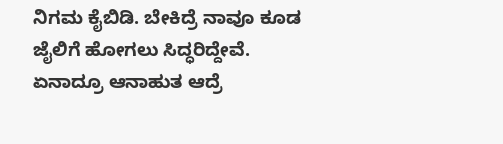ನಿಗಮ ಕೈಬಿಡಿ. ಬೇಕಿದ್ರೆ ನಾವೂ ಕೂಡ ಜೈಲಿಗೆ ಹೋಗಲು ಸಿದ್ಧರಿದ್ದೇವೆ. ಏನಾದ್ರೂ ಆನಾಹುತ ಆದ್ರೆ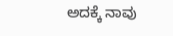ಅದಕ್ಕೆ ನಾವು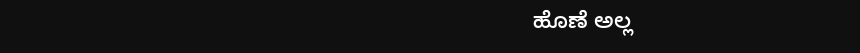ಹೊಣೆ ಅಲ್ಲ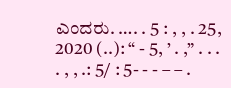ಎಂದರು. …. . 5 : , , . 25, 2020 (..): “ - 5, ’ . ,” . . . . , , .: 5/ : 5- - - – – .